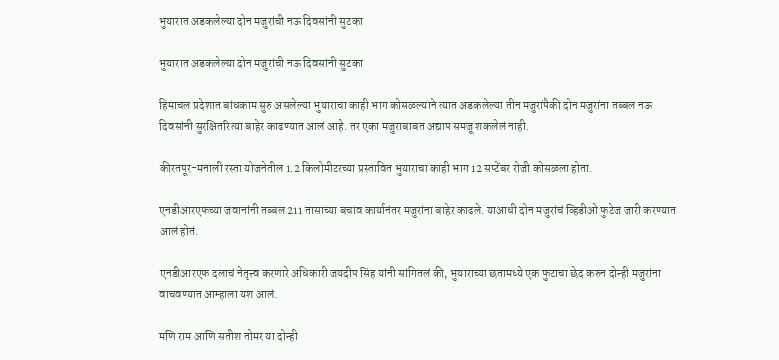भुयारात अडकलेल्या दोन मजुरांची नऊ दिवसांनी सुटका

भुयारात अडकलेल्या दोन मजुरांची नऊ दिवसांनी सुटका

हिमाचल प्रदेशात बांधकाम सुरु असलेल्या भुयाराचा काही भाग कोसळल्याने त्यात अडकलेल्या तीन मजुरांपैकी दोन मजुरांना तब्बल नऊ दिवसांनी सुरक्षितरित्या बाहेर काढण्यात आलं आहे. तर एका मजुराबाबत अद्याप समजू शकलेलं नाही.

कीरतपूर-मनाली रस्ता योजनेतील 1.2 किलोमीटरच्या प्रस्तावित भुयाराचा काही भाग 12 सप्टेंबर रोजी कोसळला होता.

एनडीआरएफच्या जवानांनी तब्बल 211 तासाच्या बचाव कार्यानंतर मजुरांना बाहेर काढले. याआधी दोन मजुरांचं व्हिडीओ फुटेज जारी करण्यात आलं होतं.

एनडीआरएफ दलाचं नेतृत्त्व करणारे अधिकारी जयदीप सिंह यांनी सांगितलं की, भुयाराच्या छतामध्ये एक फुटाचा छेद करुन दोन्ही मजुरांना वाचवण्यात आम्हाला यश आलं.

मणि राम आणि सतीश तोमर या दोन्ही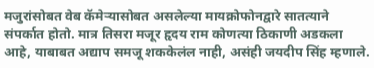मजुरांसोबत वेब कॅमेऱ्यासोबत असलेल्या मायक्रोफोनद्वारे सातत्याने संपर्कात होतो. मात्र तिसरा मजूर हृदय राम कोणत्या ठिकाणी अडकला आहे, याबाबत अद्याप समजू शककेलंल नाही, असंही जयदीप सिंह म्हणाले.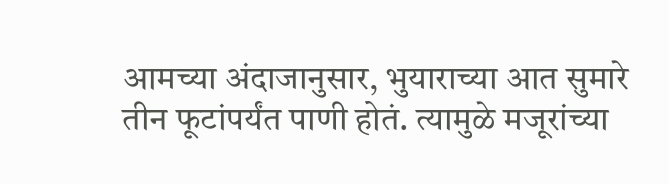आमच्या अंदाजानुसार, भुयाराच्या आत सुमारे तीन फूटांपर्यंत पाणी होतं. त्यामुळे मजूरांच्या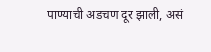पाण्याची अडचण दूर झाली, असं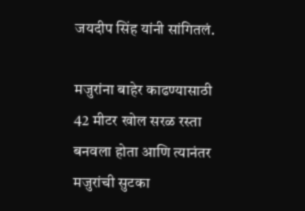जयदीप सिंह यांनी सांगितलं.

मजुरांना बाहेर काढण्यासाठी 42 मीटर खोल सरळ रस्ता बनवला होता आणि त्यानंतर मजुरांची सुटका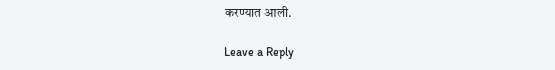करण्यात आली.

Leave a Reply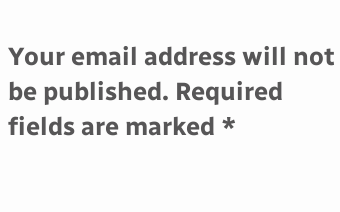Your email address will not be published. Required fields are marked *